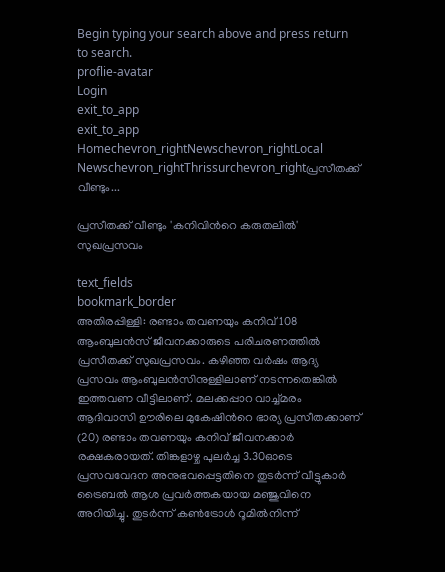Begin typing your search above and press return to search.
proflie-avatar
Login
exit_to_app
exit_to_app
Homechevron_rightNewschevron_rightLocal Newschevron_rightThrissurchevron_rightപ്രസീതക്ക് വീണ്ടും...

പ്രസീതക്ക് വീണ്ടും 'കനിവിന്‍റെ കരുതലിൽ' സുഖപ്രസവം

text_fields
bookmark_border
അതിരപ്പിള്ളി: രണ്ടാം തവണയും കനിവ് 108 ആംബുലൻസ് ജീവനക്കാരുടെ പരിചരണത്തിൽ പ്രസീതക്ക് സുഖപ്രസവം. കഴിഞ്ഞ വർഷം ആദ്യ പ്രസവം ആംബുലൻസിനുള്ളിലാണ് നടന്നതെങ്കിൽ ഇത്തവണ വീട്ടിലാണ്. മലക്കപ്പാറ വാച്ച്മരം ആദിവാസി ഊരിലെ മുകേഷിന്‍റെ ഭാര്യ പ്രസീതക്കാണ് (20) രണ്ടാം തവണയും കനിവ് ജീവനക്കാർ രക്ഷകരായത്. തിങ്കളാഴ്ച പുലർച്ച 3.30ഓടെ പ്രസവവേദന അനുഭവപ്പെട്ടതിനെ തുടർന്ന് വീട്ടുകാർ ട്രൈബൽ ആശ പ്രവർത്തകയായ മഞ്ജുവിനെ അറിയിച്ചു. തുടർന്ന് കൺട്രോൾ റൂമിൽനിന്ന്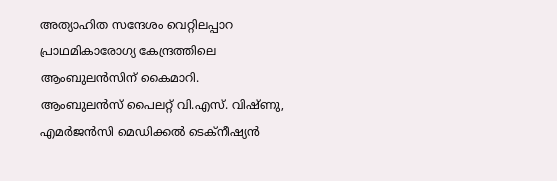അത്യാഹിത സന്ദേശം വെറ്റിലപ്പാറ പ്രാഥമികാരോഗ്യ കേന്ദ്രത്തിലെ ആംബുലൻസിന് കൈമാറി. ആംബുലൻസ് പൈലറ്റ് വി.എസ്. വിഷ്ണു, എമർജൻസി മെഡിക്കൽ ടെക്നീഷ്യൻ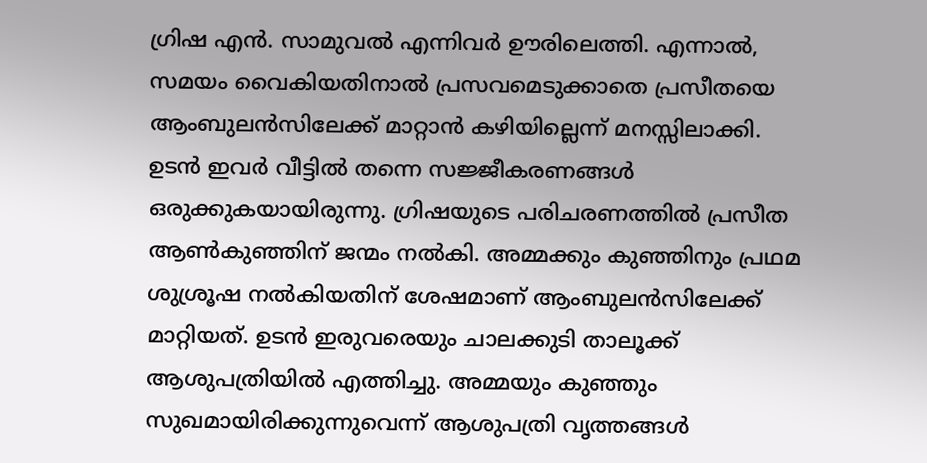ഗ്രിഷ എൻ. സാമുവൽ എന്നിവർ ഊരിലെത്തി. എന്നാൽ, സമയം വൈകിയതിനാൽ പ്രസവമെടുക്കാതെ പ്രസീതയെ ആംബുലൻസിലേക്ക് മാറ്റാൻ കഴിയില്ലെന്ന് മനസ്സിലാക്കി. ഉടൻ ഇവർ വീട്ടിൽ തന്നെ സജ്ജീകരണങ്ങൾ ഒരുക്കുകയായിരുന്നു. ഗ്രിഷയുടെ പരിചരണത്തിൽ പ്രസീത ആൺകുഞ്ഞിന് ജന്മം നൽകി. അമ്മക്കും കുഞ്ഞിനും പ്രഥമ ശുശ്രൂഷ നൽകിയതിന് ശേഷമാണ് ആംബുലൻസിലേക്ക് മാറ്റിയത്. ഉടൻ ഇരുവരെയും ചാലക്കുടി താലൂക്ക് ആശുപത്രിയിൽ എത്തിച്ചു. അമ്മയും കുഞ്ഞും സുഖമായിരിക്കുന്നുവെന്ന് ആശുപത്രി വൃത്തങ്ങൾ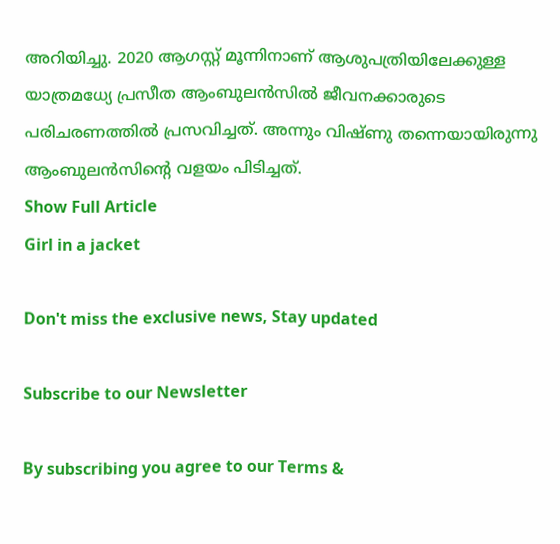അറിയിച്ചു. 2020 ആഗസ്റ്റ് മൂന്നിനാണ് ആശുപത്രിയിലേക്കുള്ള യാത്രമധ്യേ പ്രസീത ആംബുലൻസിൽ ജീവനക്കാരുടെ പരിചരണത്തിൽ പ്രസവിച്ചത്. അന്നും വിഷ്ണു തന്നെയായിരുന്നു ആംബുലൻസിന്‍റെ വളയം പിടിച്ചത്.
Show Full Article
Girl in a jacket

Don't miss the exclusive news, Stay updated

Subscribe to our Newsletter

By subscribing you agree to our Terms &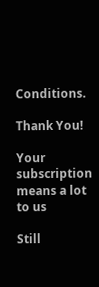Conditions.

Thank You!

Your subscription means a lot to us

Still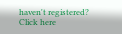haven't registered? Click here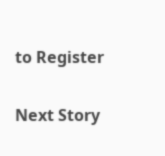to Register

Next Story